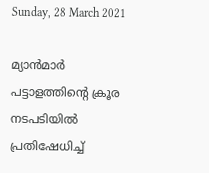Sunday, 28 March 2021

മ്യാന്‍മാര്‍ പട്ടാളത്തിന്റെ ക്രൂര നടപടിയില്‍ പ്രതിഷേധിച്ച്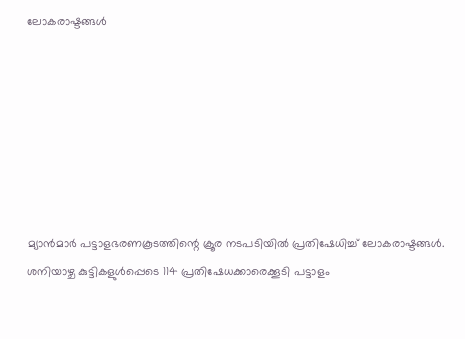ലോകരാഷ്ടങ്ങള്‍







മ്യാന്‍മാര്‍ പട്ടാളഭരണകൂടത്തിന്റെ ക്രൂര നടപടിയില്‍ പ്രതിഷേധിച്ച് ലോകരാഷ്ടങ്ങള്‍. ശനിയാഴ്ച കുട്ടികളുള്‍പ്പെടെ 114 പ്രതിഷേധക്കാരെക്കൂടി പട്ടാളം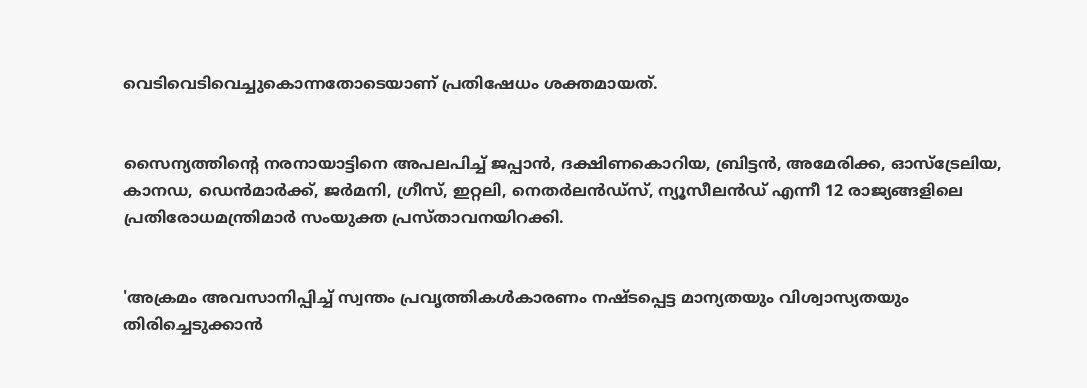വെടിവെടിവെച്ചുകൊന്നതോടെയാണ് പ്രതിഷേധം ശക്തമായത്.


സൈന്യത്തിന്റെ നരനായാട്ടിനെ അപലപിച്ച് ജപ്പാന്‍, ദക്ഷിണകൊറിയ, ബ്രിട്ടന്‍, അമേരിക്ക, ഓസ്ട്രേലിയ, കാനഡ, ഡെന്‍മാര്‍ക്ക്, ജര്‍മനി, ഗ്രീസ്, ഇറ്റലി, നെതര്‍ലന്‍ഡ്സ്, ന്യൂസീലന്‍ഡ് എന്നീ 12 രാജ്യങ്ങളിലെ പ്രതിരോധമന്ത്രിമാര്‍ സംയുക്ത പ്രസ്താവനയിറക്കി.


'അക്രമം അവസാനിപ്പിച്ച് സ്വന്തം പ്രവൃത്തികള്‍കാരണം നഷ്ടപ്പെട്ട മാന്യതയും വിശ്വാസ്യതയും തിരിച്ചെടുക്കാന്‍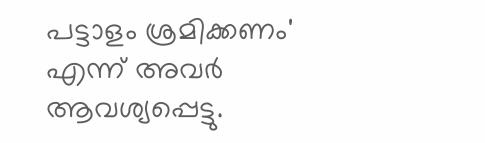പട്ടാളം ശ്രമിക്കണം' എന്ന് അവര്‍ ആവശ്യപ്പെട്ടു.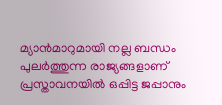മ്യാന്‍മാറുമായി നല്ല ബന്ധം പുലര്‍ത്തുന്ന രാജ്യങ്ങളാണ് പ്രസ്താവനയില്‍ ഒപ്പിട്ട ജപ്പാനും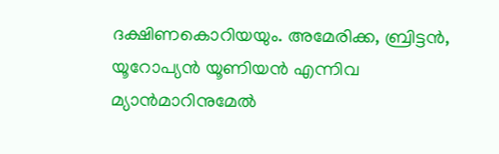ദക്ഷിണകൊറിയയും. അമേരിക്ക, ബ്രിട്ടന്‍, യൂറോപ്യന്‍ യൂണിയന്‍ എന്നിവ മ്യാന്‍മാറിനുമേല്‍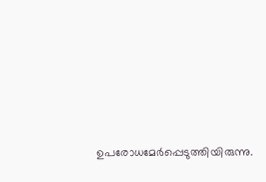ഉപരോധമേര്‍പ്പെടുത്തിയിരുന്നു.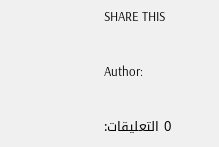SHARE THIS

Author:

0 التعليقات: